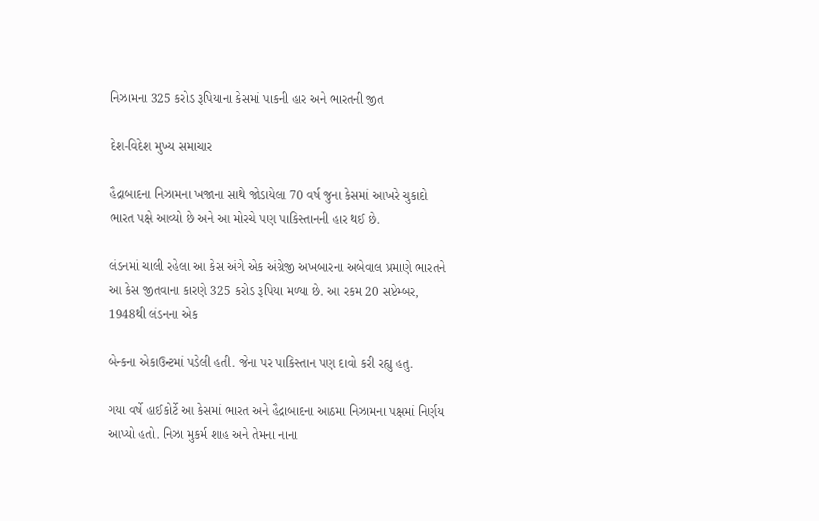નિઝામના 325 કરોડ રૂપિયાના કેસમાં પાકની હાર અને ભારતની જીત

દેશ-વિદેશ મુખ્ય સમાચાર

હૈદ્રાબાદના નિઝામના ખજાના સાથે જોડાયેલા 70 વર્ષ જુના કેસમાં આખરે ચુકાદો ભારત પક્ષે આવ્યો છે અને આ મોરચે પણ પાકિસ્તાનની હાર થઈ છે.

લંડનમાં ચાલી રહેલા આ કેસ અંગે એક અંગ્રેજી અખબારના અબેવાલ પ્રમાણે ભારતને આ કેસ જીતવાના કારણે 325 કરોડ રૂપિયા મળ્યા છે. આ રકમ 20 સપ્ટેમ્બર, 1948થી લંડનના એક

બેન્કના એકાઉન્ટમાં પડેલી હતી. જેના પર પાકિસ્તાન પણ દાવો કરી રહ્યુ હતુ.

ગયા વર્ષે હાઈકોર્ટે આ કેસમાં ભારત અને હૈદ્રાબાદના આઠમા નિઝામના પક્ષમાં નિર્ણય આપ્યો હતો. નિઝા મુકર્મ શાહ અને તેમના નાના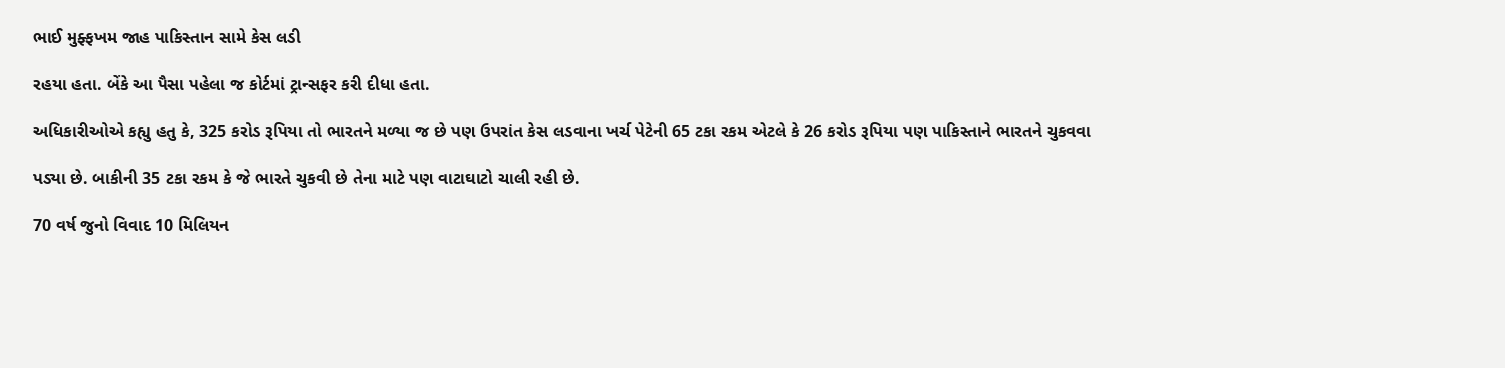ભાઈ મુફ્ફખમ જાહ પાકિસ્તાન સામે કેસ લડી

રહયા હતા. બેંકે આ પૈસા પહેલા જ કોર્ટમાં ટ્રાન્સફર કરી દીધા હતા.

અધિકારીઓએ કહ્યુ હતુ કે, 325 કરોડ રૂપિયા તો ભારતને મળ્યા જ છે પણ ઉપરાંત કેસ લડવાના ખર્ચ પેટેની 65 ટકા રકમ એટલે કે 26 કરોડ રૂપિયા પણ પાકિસ્તાને ભારતને ચુકવવા

પડ્યા છે. બાકીની 35 ટકા રકમ કે જે ભારતે ચુકવી છે તેના માટે પણ વાટાઘાટો ચાલી રહી છે.

70 વર્ષ જુનો વિવાદ 10 મિલિયન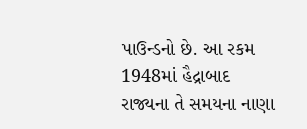પાઉન્ડનો છે. આ રકમ 1948માં હૈદ્રાબાદ રાજ્યના તે સમયના નાણા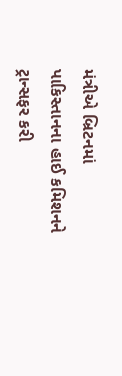મંત્રીએ બ્રિટનમાં પાકિસ્તાનના હાઈ કમિશનને ટ્રાન્સફર કરી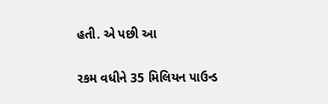હતી. એ પછી આ

રકમ વધીને 35 મિલિયન પાઉન્ડ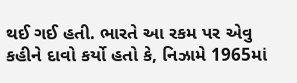થઈ ગઈ હતી. ભારતે આ રકમ પર એવુ કહીને દાવો કર્યો હતો કે, નિઝામે 1965માં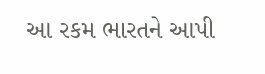આ રકમ ભારતને આપી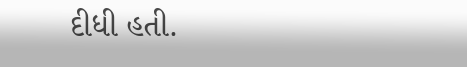દીધી હતી.